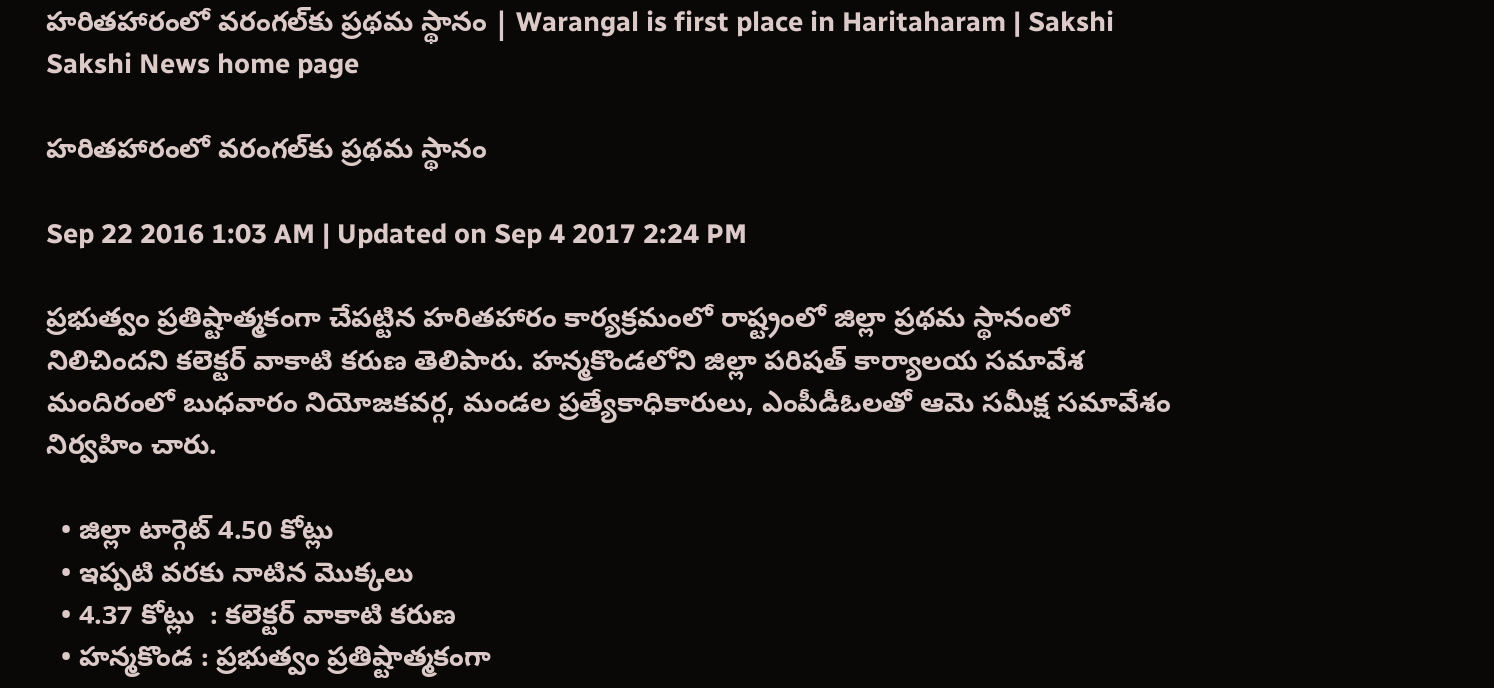హరితహారంలో వరంగల్‌కు ప్రథమ స్థానం | Warangal is first place in Haritaharam | Sakshi
Sakshi News home page

హరితహారంలో వరంగల్‌కు ప్రథమ స్థానం

Sep 22 2016 1:03 AM | Updated on Sep 4 2017 2:24 PM

ప్రభుత్వం ప్రతిష్టాత్మకంగా చేపట్టిన హరితహారం కార్యక్రమంలో రాష్ట్రంలో జిల్లా ప్రథమ స్థానంలో నిలిచిందని కలెక్టర్‌ వాకాటి కరుణ తెలిపారు. హన్మకొండలోని జిల్లా పరిషత్‌ కార్యాలయ సమావేశ మందిరంలో బుధవారం నియోజకవర్గ, మండల ప్రత్యేకాధికారులు, ఎంపీడీఓలతో ఆమె సమీక్ష సమావేశం నిర్వహిం చారు.

  • జిల్లా టార్గెట్‌ 4.50 కోట్లు
  • ఇప్పటి వరకు నాటిన మొక్కలు
  • 4.37 కోట్లు  : కలెక్టర్‌ వాకాటి కరుణ
  • హన్మకొండ : ప్రభుత్వం ప్రతిష్టాత్మకంగా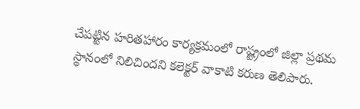చేపట్టిన హరితహారం కార్యక్రమంలో రాష్ట్రంలో జిల్లా ప్రథమ స్థానంలో నిలిచిందని కలెక్టర్‌ వాకాటి కరుణ తెలిపారు.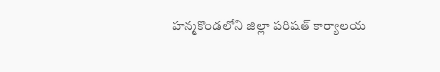హన్మకొండలోని జిల్లా పరిషత్‌ కార్యాలయ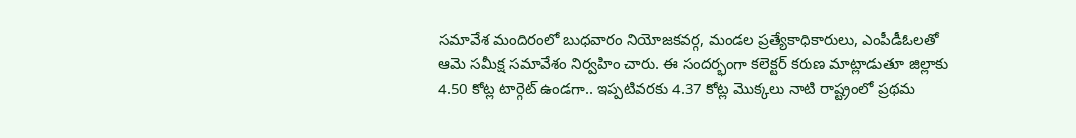సమావేశ మందిరంలో బుధవారం నియోజకవర్గ, మండల ప్రత్యేకాధికారులు, ఎంపీడీఓలతో ఆమె సమీక్ష సమావేశం నిర్వహిం చారు. ఈ సందర్భంగా కలెక్టర్‌ కరుణ మాట్లాడుతూ జిల్లాకు 4.50 కోట్ల టార్గెట్‌ ఉండగా.. ఇప్పటివరకు 4.37 కోట్ల మొక్కలు నాటి రాష్ట్రంలో ప్రథమ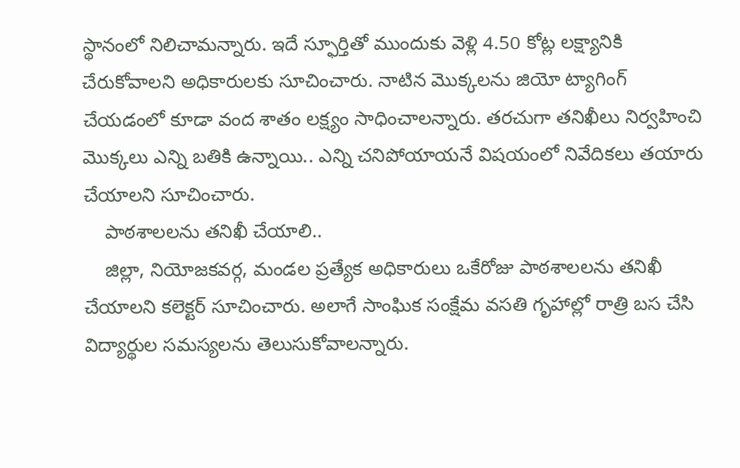స్థానంలో నిలిచామన్నారు. ఇదే స్ఫూర్తితో ముందుకు వెళ్లి 4.50 కోట్ల లక్ష్యానికి చేరుకోవాలని అధికారులకు సూచించారు. నాటిన మొక్కలను జియో ట్యాగింగ్‌ చేయడంలో కూడా వంద శాతం లక్ష్యం సాధించాలన్నారు. తరచుగా తనిఖీలు నిర్వహించి మొక్కలు ఎన్ని బతికి ఉన్నాయి.. ఎన్ని చనిపోయాయనే విషయంలో నివేదికలు తయారు చేయాలని సూచించారు.
    పాఠశాలలను తనిఖీ చేయాలి..
    జిల్లా, నియోజకవర్గ, మండల ప్రత్యేక అధికారులు ఒకేరోజు పాఠశాలలను తనిఖీ చేయాలని కలెక్టర్‌ సూచించారు. అలాగే సాంఘిక సంక్షేమ వసతి గృహాల్లో రాత్రి బస చేసి విద్యార్థుల సమస్యలను తెలుసుకోవాలన్నారు.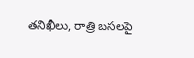తనిఖీలు, రాత్రి బసలపై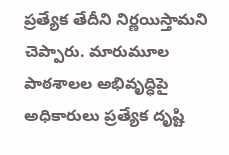ప్రత్యేక తేదీని నిర్ణయిస్తామని చెప్పారు. మారుమూల పాఠశాలల అభివృద్ధిపై అధికారులు ప్రత్యేక దృష్టి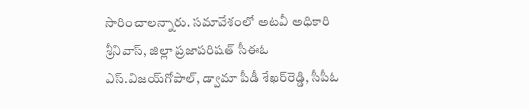సారించాలన్నారు. సమావేశంలో అటవీ అధికారి శ్రీనివాస్, జిల్లా ప్రజాపరిషత్‌ సీఈఓ ఎస్‌.విజయ్‌గోపాల్, డ్వామా పీడీ శేఖర్‌రెడ్డి, సీపీఓ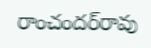రాంచందర్‌రావు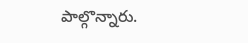పాల్గొన్నారు.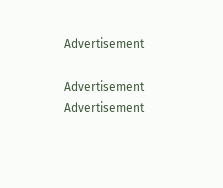Advertisement

Advertisement
Advertisement